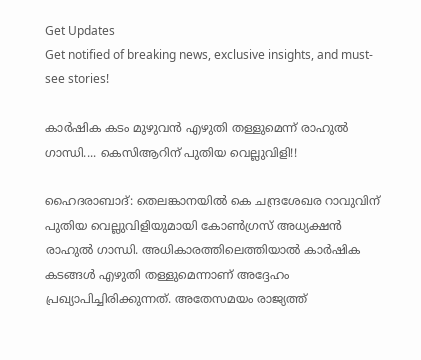Get Updates
Get notified of breaking news, exclusive insights, and must-see stories!

കാര്‍ഷിക കടം മുഴുവന്‍ എഴുതി തള്ളുമെന്ന് രാഹുല്‍ ഗാന്ധി.... കെസിആറിന് പുതിയ വെല്ലുവിളി!!

ഹൈദരാബാദ്: തെലങ്കാനയില്‍ കെ ചന്ദ്രശേഖര റാവുവിന് പുതിയ വെല്ലുവിളിയുമായി കോണ്‍ഗ്രസ് അധ്യക്ഷന്‍ രാഹുല്‍ ഗാന്ധി. അധികാരത്തിലെത്തിയാല്‍ കാര്‍ഷിക കടങ്ങള്‍ എഴുതി തള്ളുമെന്നാണ് അദ്ദേഹം പ്രഖ്യാപിച്ചിരിക്കുന്നത്. അതേസമയം രാജ്യത്ത്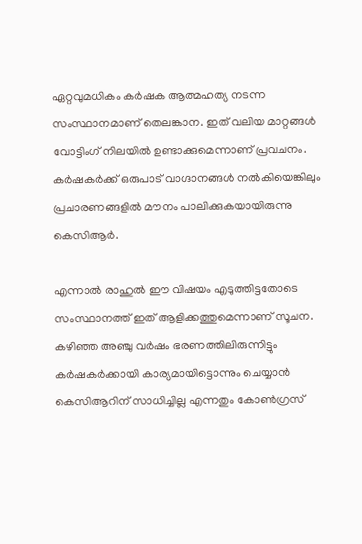ഏറ്റവുമധികം കര്‍ഷക ആത്മഹത്യ നടന്ന സംസ്ഥാനമാണ് തെലങ്കാന. ഇത് വലിയ മാറ്റങ്ങള്‍ വോട്ടിംഗ് നിലയില്‍ ഉണ്ടാക്കുമെന്നാണ് പ്രവചനം. കര്‍ഷകര്‍ക്ക് ഒരുപാട് വാഗ്ദാനങ്ങള്‍ നല്‍കിയെങ്കിലും പ്രചാരണങ്ങളില്‍ മൗനം പാലിക്കുകയായിരുന്നു കെസിആര്‍.

എന്നാല്‍ രാഹുല്‍ ഈ വിഷയം എടുത്തിട്ടതോടെ സംസ്ഥാനത്ത് ഇത് ആളിക്കത്തുമെന്നാണ് സൂചന. കഴിഞ്ഞ അഞ്ചു വര്‍ഷം ഭരണത്തിലിരുന്നിട്ടും കര്‍ഷകര്‍ക്കായി കാര്യമായിട്ടൊന്നും ചെയ്യാന്‍ കെസിആറിന് സാധിച്ചില്ല എന്നതും കോണ്‍ഗ്രസ്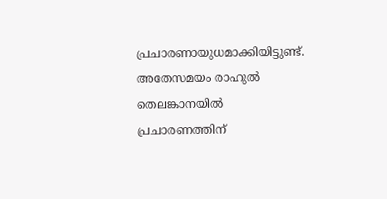പ്രചാരണായുധമാക്കിയിട്ടുണ്ട്. അതേസമയം രാഹുല്‍ തെലങ്കാനയില്‍ പ്രചാരണത്തിന്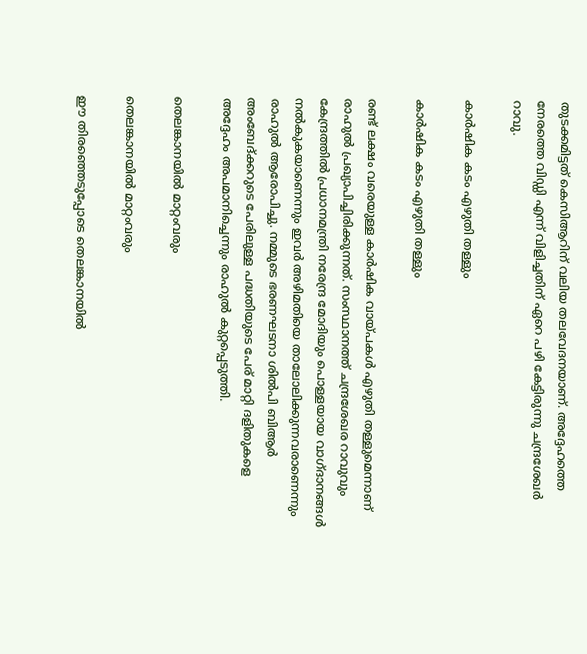തുടക്കമിട്ടത് കെസിആറിന് വലിയ തലവേദനയാണ്. അദ്ദേഹത്തെ നേരത്തെ വിഡ്ഡി എന്ന് വിളിച്ചതിന് ഏറെ പഴി കേട്ടിരുന്നു ചന്ദ്രശേഖര്‍ റാവു.

കാര്‍ഷിക കടം എഴുതി തള്ളും

കാര്‍ഷിക കടം എഴുതി തള്ളും

രണ്ട് ലക്ഷം വരെയുള്ള കാര്‍ഷിക വായ്പകള്‍ എഴുതി തള്ളുമെന്നാണ് രാഹുല്‍ പ്രഖ്യാപിച്ചിരിക്കുന്നത്. സംസ്ഥാനത്ത് ചന്ദ്രശേഖര റാവുവും കേന്ദ്രത്തില്‍ പ്രധാനമന്ത്രി നരേന്ദ്ര മോദിയും പൊള്ളയായ വാഗ്ദാനങ്ങള്‍ നല്‍കുകയാണെന്നും ഇവര്‍ അഴിമതിയെ താലോലിക്കുന്നവരാണെന്നും രാഹുല്‍ ആരോപിച്ചു. നമ്മുടെ ഭരണഘടനാ ശില്‍പി ബിആര്‍ അംബേദ്ക്കറുടെ പേരിലുള്ള പദ്ധതിയുടെ പേര് മാറ്റി ദളിതുകളെ അദ്ദേഹം അപമാനിച്ചെന്നും രാഹുല്‍ കുറ്റപ്പെടുത്തി.

തെലങ്കാനയില്‍ മാറ്റംവരും

തെലങ്കാനയില്‍ മാറ്റംവരും

ഈ തിരഞ്ഞെടുപ്പോടെ തെലങ്കാനയില്‍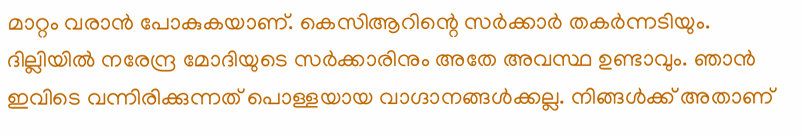മാറ്റം വരാന്‍ പോകുകയാണ്. കെസിആറിന്റെ സര്‍ക്കാര്‍ തകര്‍ന്നടിയും. ദില്ലിയില്‍ നരേന്ദ്ര മോദിയുടെ സര്‍ക്കാരിനും അതേ അവസ്ഥ ഉണ്ടാവും. ഞാന്‍ ഇവിടെ വന്നിരിക്കുന്നത് പൊള്ളയായ വാഗ്ദാനങ്ങള്‍ക്കല്ല. നിങ്ങള്‍ക്ക് അതാണ്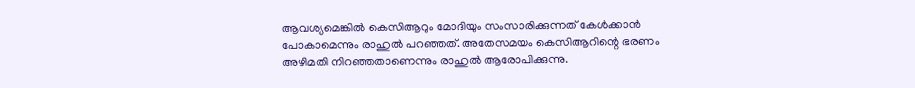ആവശ്യമെങ്കില്‍ കെസിആറും മോദിയും സംസാരിക്കുന്നത് കേള്‍ക്കാന്‍ പോകാമെന്നും രാഹുല്‍ പറഞ്ഞത്. അതേസമയം കെസിആറിന്റെ ഭരണം അഴിമതി നിറഞ്ഞതാണെന്നും രാഹുല്‍ ആരോപിക്കുന്നു.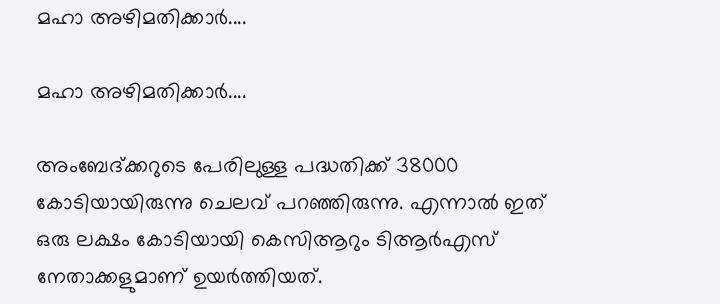മഹാ അഴിമതിക്കാര്‍....

മഹാ അഴിമതിക്കാര്‍....

അംബേദ്ക്കറുടെ പേരിലുള്ള പദ്ധതിക്ക് 38000 കോടിയായിരുന്നു ചെലവ് പറഞ്ഞിരുന്നു. എന്നാല്‍ ഇത് ഒരു ലക്ഷം കോടിയായി കെസിആറും ടിആര്‍എസ് നേതാക്കളുമാണ് ഉയര്‍ത്തിയത്.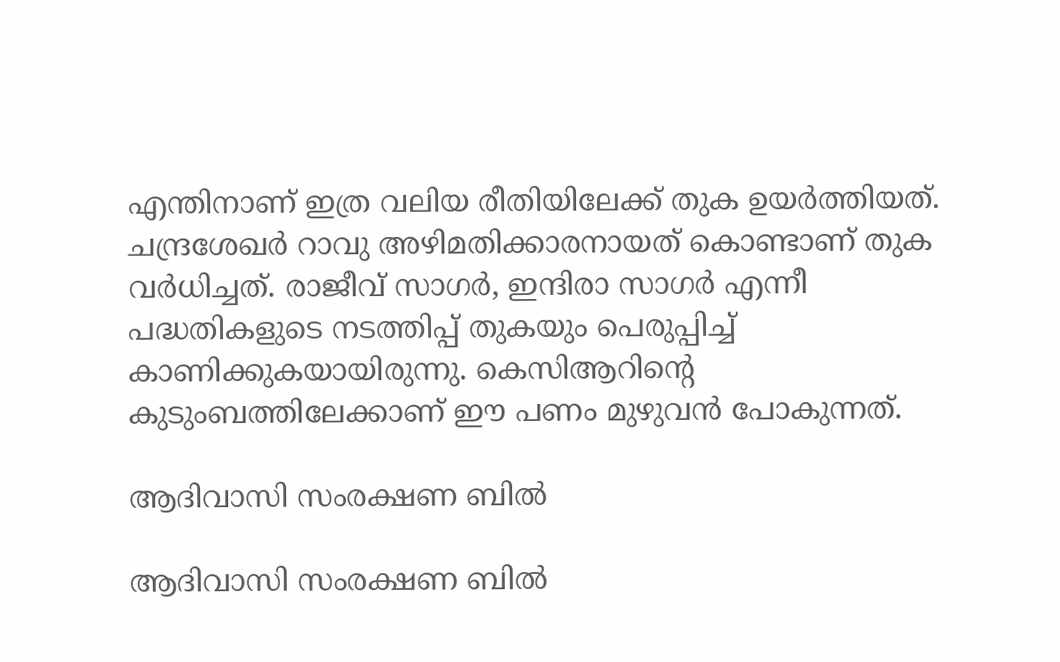എന്തിനാണ് ഇത്ര വലിയ രീതിയിലേക്ക് തുക ഉയര്‍ത്തിയത്. ചന്ദ്രശേഖര്‍ റാവു അഴിമതിക്കാരനായത് കൊണ്ടാണ് തുക വര്‍ധിച്ചത്. രാജീവ് സാഗര്‍, ഇന്ദിരാ സാഗര്‍ എന്നീ പദ്ധതികളുടെ നടത്തിപ്പ് തുകയും പെരുപ്പിച്ച് കാണിക്കുകയായിരുന്നു. കെസിആറിന്റെ കുടുംബത്തിലേക്കാണ് ഈ പണം മുഴുവന്‍ പോകുന്നത്.

ആദിവാസി സംരക്ഷണ ബില്‍

ആദിവാസി സംരക്ഷണ ബില്‍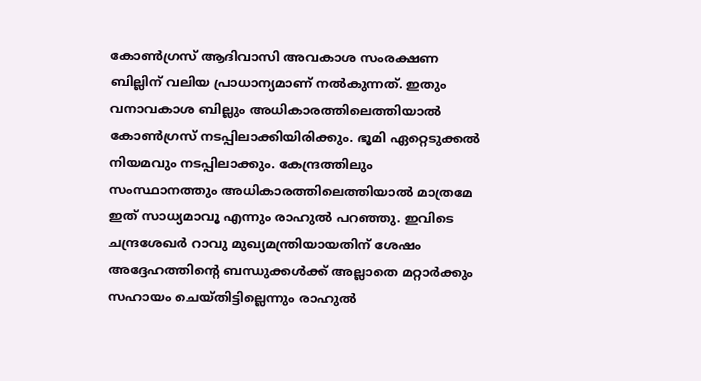കോണ്‍ഗ്രസ് ആദിവാസി അവകാശ സംരക്ഷണ ബില്ലിന് വലിയ പ്രാധാന്യമാണ് നല്‍കുന്നത്. ഇതും വനാവകാശ ബില്ലും അധികാരത്തിലെത്തിയാല്‍ കോണ്‍ഗ്രസ് നടപ്പിലാക്കിയിരിക്കും. ഭൂമി ഏറ്റെടുക്കല്‍ നിയമവും നടപ്പിലാക്കും. കേന്ദ്രത്തിലും സംസ്ഥാനത്തും അധികാരത്തിലെത്തിയാല്‍ മാത്രമേ ഇത് സാധ്യമാവൂ എന്നും രാഹുല്‍ പറഞ്ഞു. ഇവിടെ ചന്ദ്രശേഖര്‍ റാവു മുഖ്യമന്ത്രിയായതിന് ശേഷം അദ്ദേഹത്തിന്റെ ബന്ധുക്കള്‍ക്ക് അല്ലാതെ മറ്റാര്‍ക്കും സഹായം ചെയ്തിട്ടില്ലെന്നും രാഹുല്‍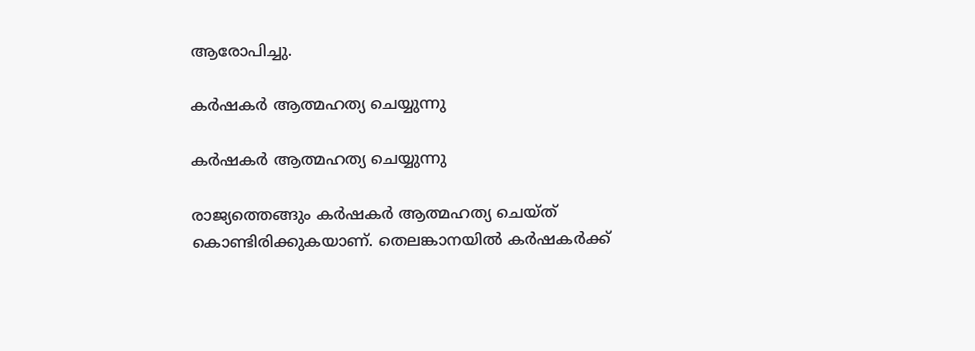ആരോപിച്ചു.

കര്‍ഷകര്‍ ആത്മഹത്യ ചെയ്യുന്നു

കര്‍ഷകര്‍ ആത്മഹത്യ ചെയ്യുന്നു

രാജ്യത്തെങ്ങും കര്‍ഷകര്‍ ആത്മഹത്യ ചെയ്ത് കൊണ്ടിരിക്കുകയാണ്. തെലങ്കാനയില്‍ കര്‍ഷകര്‍ക്ക്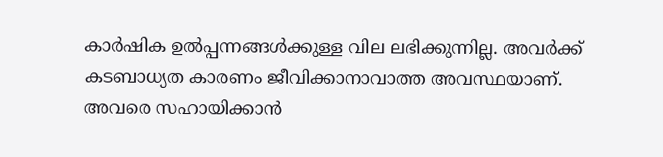കാര്‍ഷിക ഉല്‍പ്പന്നങ്ങള്‍ക്കുള്ള വില ലഭിക്കുന്നില്ല. അവര്‍ക്ക് കടബാധ്യത കാരണം ജീവിക്കാനാവാത്ത അവസ്ഥയാണ്. അവരെ സഹായിക്കാന്‍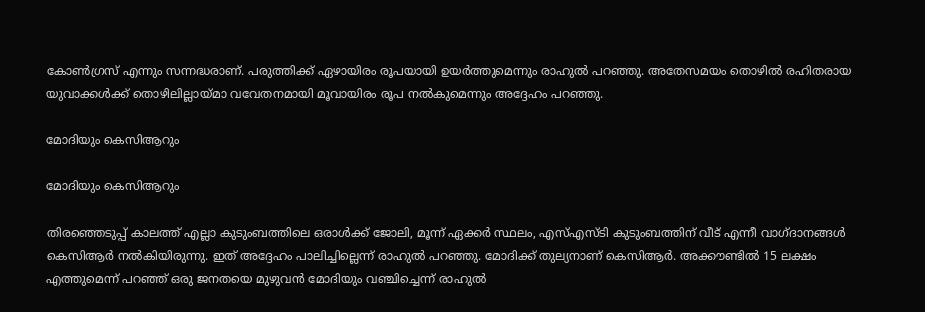കോണ്‍ഗ്രസ് എന്നും സന്നദ്ധരാണ്. പരുത്തിക്ക് ഏഴായിരം രൂപയായി ഉയര്‍ത്തുമെന്നും രാഹുല്‍ പറഞ്ഞു. അതേസമയം തൊഴില്‍ രഹിതരായ യുവാക്കള്‍ക്ക് തൊഴിലില്ലായ്മാ വവേതനമായി മൂവായിരം രൂപ നല്‍കുമെന്നും അദ്ദേഹം പറഞ്ഞു.

മോദിയും കെസിആറും

മോദിയും കെസിആറും

തിരഞ്ഞെടുപ്പ് കാലത്ത് എല്ലാ കുടുംബത്തിലെ ഒരാള്‍ക്ക് ജോലി, മൂന്ന് ഏക്കര്‍ സ്ഥലം, എസ്എസ്ടി കുടുംബത്തിന് വീട് എന്നീ വാഗ്ദാനങ്ങള്‍ കെസിആര്‍ നല്‍കിയിരുന്നു. ഇത് അദ്ദേഹം പാലിച്ചില്ലെന്ന് രാഹുല്‍ പറഞ്ഞു. മോദിക്ക് തുല്യനാണ് കെസിആര്‍. അക്കൗണ്ടില്‍ 15 ലക്ഷം എത്തുമെന്ന് പറഞ്ഞ് ഒരു ജനതയെ മുഴുവന്‍ മോദിയും വഞ്ചിച്ചെന്ന് രാഹുല്‍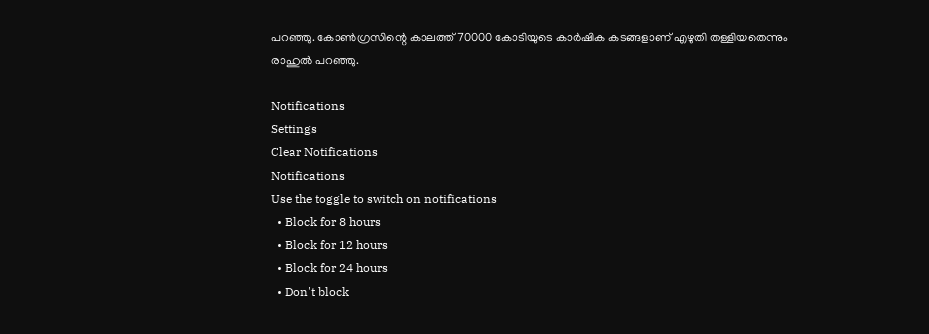പറഞ്ഞു. കോണ്‍ഗ്രസിന്റെ കാലത്ത് 70000 കോടിയുടെ കാര്‍ഷിക കടങ്ങളാണ് എഴുതി തള്ളിയതെന്നും രാഹുല്‍ പറഞ്ഞു.

Notifications
Settings
Clear Notifications
Notifications
Use the toggle to switch on notifications
  • Block for 8 hours
  • Block for 12 hours
  • Block for 24 hours
  • Don't block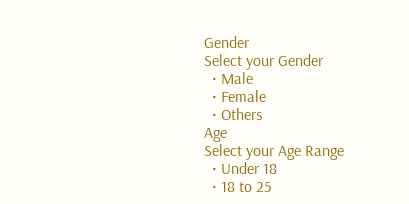Gender
Select your Gender
  • Male
  • Female
  • Others
Age
Select your Age Range
  • Under 18
  • 18 to 25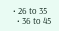• 26 to 35
  • 36 to 45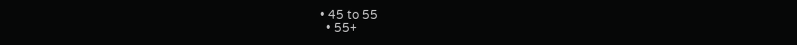• 45 to 55
  • 55+